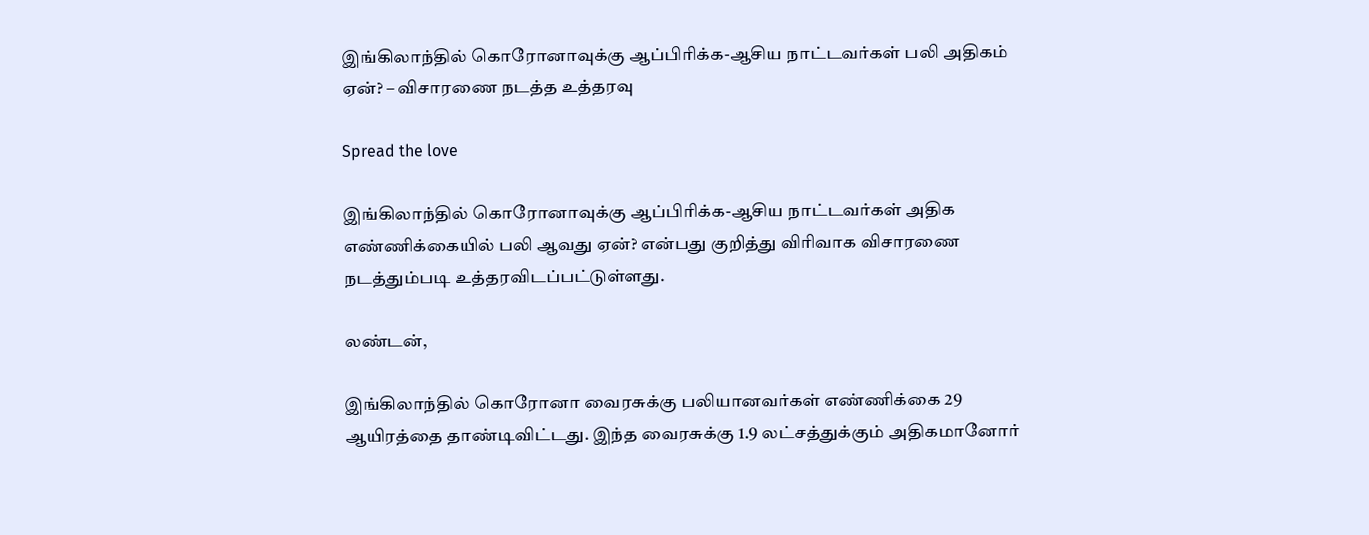இங்கிலாந்தில் கொரோனாவுக்கு ஆப்பிரிக்க-ஆசிய நாட்டவர்கள் பலி அதிகம் ஏன்? – விசாரணை நடத்த உத்தரவு

Spread the love

இங்கிலாந்தில் கொரோனாவுக்கு ஆப்பிரிக்க-ஆசிய நாட்டவர்கள் அதிக எண்ணிக்கையில் பலி ஆவது ஏன்? என்பது குறித்து விரிவாக விசாரணை நடத்தும்படி உத்தரவிடப்பட்டுள்ளது.

லண்டன்,

இங்கிலாந்தில் கொரோனா வைரசுக்கு பலியானவர்கள் எண்ணிக்கை 29 ஆயிரத்தை தாண்டிவிட்டது. இந்த வைரசுக்கு 1.9 லட்சத்துக்கும் அதிகமானோர்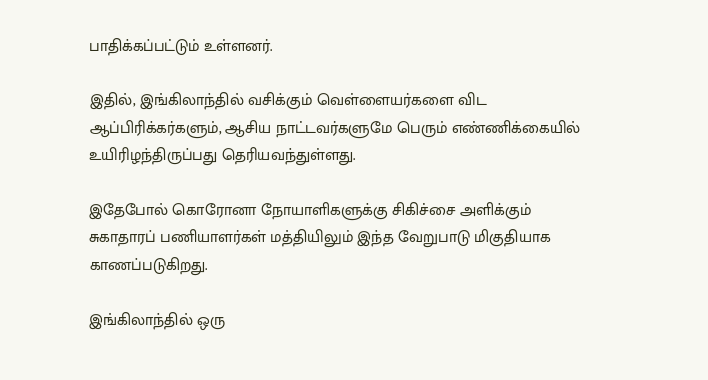பாதிக்கப்பட்டும் உள்ளனர்.

இதில், இங்கிலாந்தில் வசிக்கும் வெள்ளையர்களை விட ஆப்பிரிக்கர்களும், ஆசிய நாட்டவர்களுமே பெரும் எண்ணிக்கையில் உயிரிழந்திருப்பது தெரியவந்துள்ளது.

இதேபோல் கொரோனா நோயாளிகளுக்கு சிகிச்சை அளிக்கும் சுகாதாரப் பணியாளர்கள் மத்தியிலும் இந்த வேறுபாடு மிகுதியாக காணப்படுகிறது.

இங்கிலாந்தில் ஒரு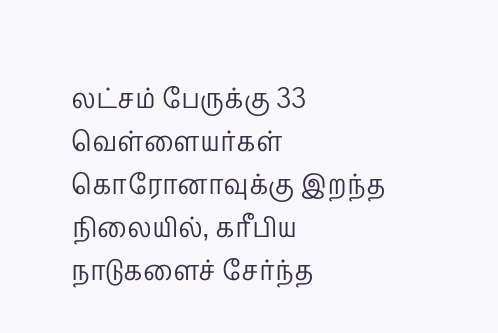லட்சம் பேருக்கு 33 வெள்ளையர்கள் கொரோனாவுக்கு இறந்த நிலையில், கரீபிய நாடுகளைச் சேர்ந்த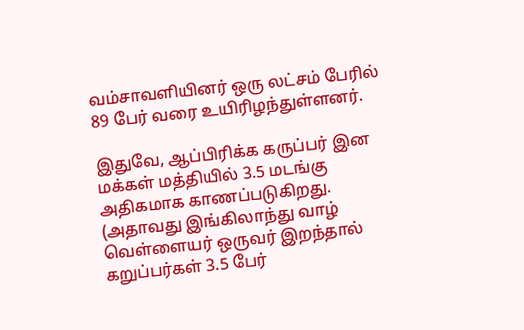வம்சாவளியினர் ஒரு லட்சம் பேரில் 89 பேர் வரை உயிரிழந்துள்ளனர்.

இதுவே, ஆப்பிரிக்க கருப்பர் இன மக்கள் மத்தியில் 3.5 மடங்கு அதிகமாக காணப்படுகிறது. (அதாவது இங்கிலாந்து வாழ் வெள்ளையர் ஒருவர் இறந்தால் கறுப்பர்கள் 3.5 பேர்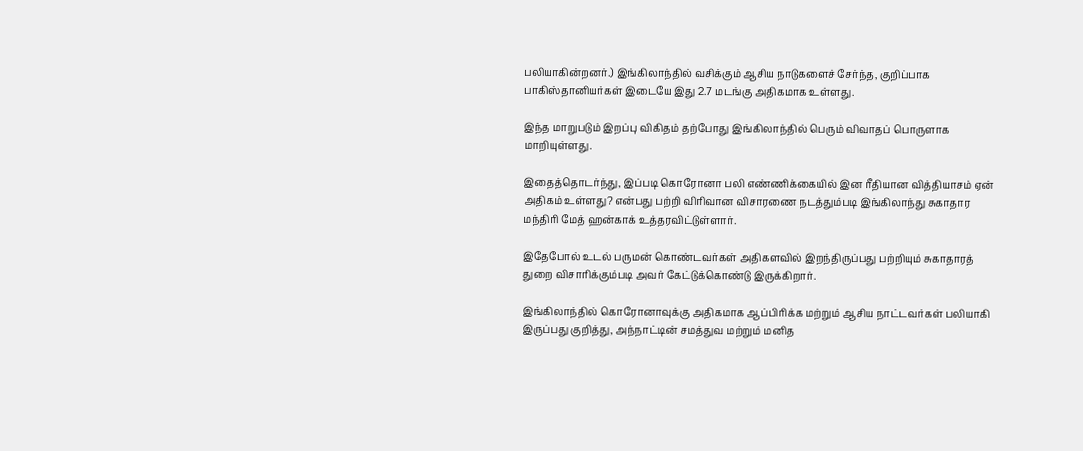பலியாகின்றனர்.) இங்கிலாந்தில் வசிக்கும் ஆசிய நாடுகளைச் சேர்ந்த, குறிப்பாக பாகிஸ்தானியர்கள் இடையே இது 2.7 மடங்கு அதிகமாக உள்ளது.

இந்த மாறுபடும் இறப்பு விகிதம் தற்போது இங்கிலாந்தில் பெரும் விவாதப் பொருளாக மாறியுள்ளது.

இதைத்தொடர்ந்து, இப்படி கொரோனா பலி எண்ணிக்கையில் இன ரீதியான வித்தியாசம் ஏன் அதிகம் உள்ளது? என்பது பற்றி விரிவான விசாரணை நடத்தும்படி இங்கிலாந்து சுகாதார மந்திரி மேத் ஹன்காக் உத்தரவிட்டுள்ளார்.

இதேபோல் உடல் பருமன் கொண்டவர்கள் அதிகளவில் இறந்திருப்பது பற்றியும் சுகாதாரத் துறை விசாரிக்கும்படி அவர் கேட்டுக்கொண்டு இருக்கிறார்.

இங்கிலாந்தில் கொரோனாவுக்கு அதிகமாக ஆப்பிரிக்க மற்றும் ஆசிய நாட்டவர்கள் பலியாகி இருப்பது குறித்து, அந்நாட்டின் சமத்துவ மற்றும் மனித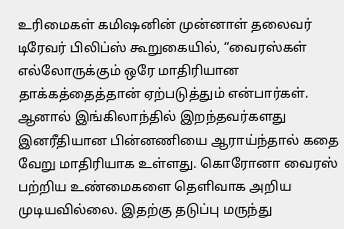உரிமைகள் கமிஷனின் முன்னாள் தலைவர் டிரேவர் பிலிப்ஸ் கூறுகையில், “வைரஸ்கள் எல்லோருக்கும் ஒரே மாதிரியான தாக்கத்தைத்தான் ஏற்படுத்தும் என்பார்கள். ஆனால் இங்கிலாந்தில் இறந்தவர்களது இனரீதியான பின்னணியை ஆராய்ந்தால் கதை வேறு மாதிரியாக உள்ளது. கொரோனா வைரஸ் பற்றிய உண்மைகளை தெளிவாக அறிய முடியவில்லை. இதற்கு தடுப்பு மருந்து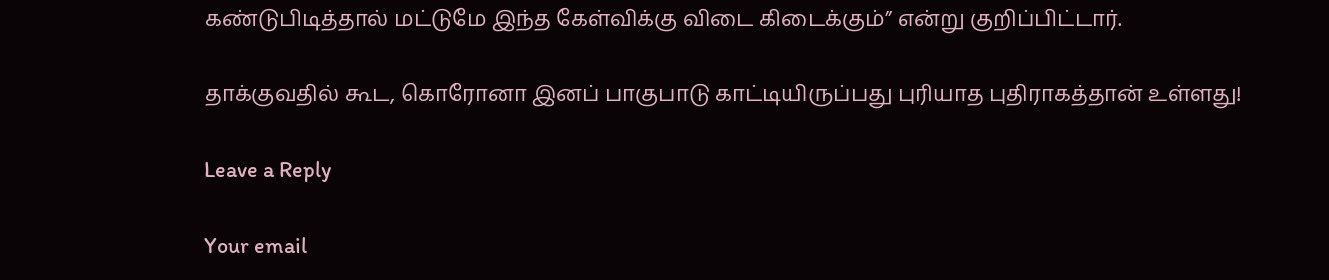கண்டுபிடித்தால் மட்டுமே இந்த கேள்விக்கு விடை கிடைக்கும்” என்று குறிப்பிட்டார்.

தாக்குவதில் கூட, கொரோனா இனப் பாகுபாடு காட்டியிருப்பது புரியாத புதிராகத்தான் உள்ளது!

Leave a Reply

Your email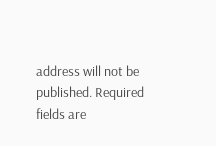address will not be published. Required fields are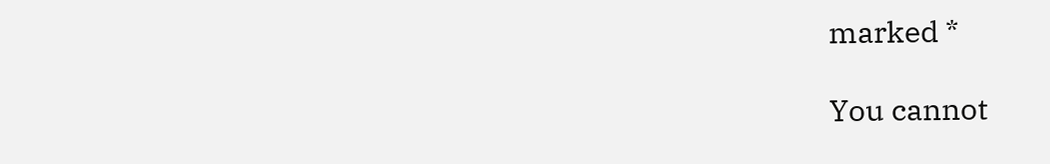marked *

You cannot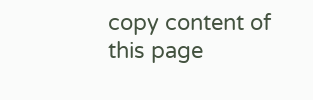copy content of this page